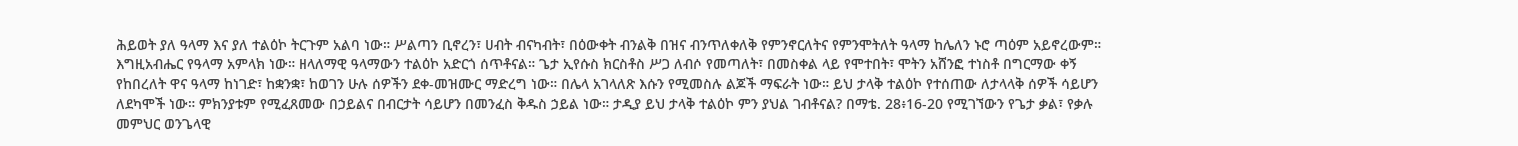ሕይወት ያለ ዓላማ እና ያለ ተልዕኮ ትርጉም አልባ ነው። ሥልጣን ቢኖረን፣ ሀብት ብናካብት፣ በዕውቀት ብንልቅ በዝና ብንጥለቀለቅ የምንኖርለትና የምንሞትለት ዓላማ ከሌለን ኑሮ ጣዕም አይኖረውም። እግዚአብሔር የዓላማ አምላክ ነው። ዘላለማዊ ዓላማውን ተልዕኮ አድርጎ ሰጥቶናል። ጌታ ኢየሱስ ክርስቶስ ሥጋ ለብሶ የመጣለት፣ በመስቀል ላይ የሞተበት፣ ሞትን አሸንፎ ተነስቶ በግርማው ቀኝ የከበረለት ዋና ዓላማ ከነገድ፣ ከቋንቋ፣ ከወገን ሁሉ ሰዎችን ደቀ-መዝሙር ማድረግ ነው። በሌላ አገላለጽ እሱን የሚመስሉ ልጆች ማፍራት ነው። ይህ ታላቅ ተልዕኮ የተሰጠው ለታላላቅ ሰዎች ሳይሆን ለደካሞች ነው። ምክንያቱም የሚፈጸመው በኃይልና በብርታት ሳይሆን በመንፈስ ቅዱስ ኃይል ነው። ታዲያ ይህ ታላቅ ተልዕኮ ምን ያህል ገብቶናል? በማቴ. 28፥16-20 የሚገኘውን የጌታ ቃል፣ የቃሉ መምህር ወንጌላዊ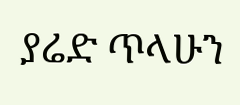ያሬድ ጥላሁን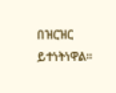በዝርዝር ይተነትነዋል።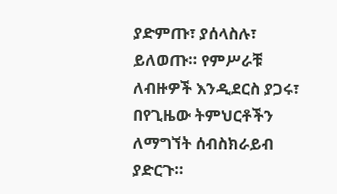ያድምጡ፣ ያሰላስሉ፣ ይለወጡ። የምሥራቹ ለብዙዎች እንዲደርስ ያጋሩ፣ በየጊዜው ትምህርቶችን ለማግኘት ሰብስክራይብ ያድርጉ።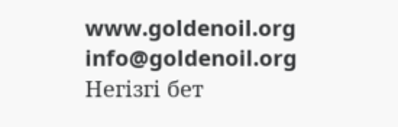www.goldenoil.org
info@goldenoil.org
Негізгі бет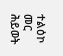ተልዕኮ መር ሕይወት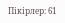Пікірлер: 61